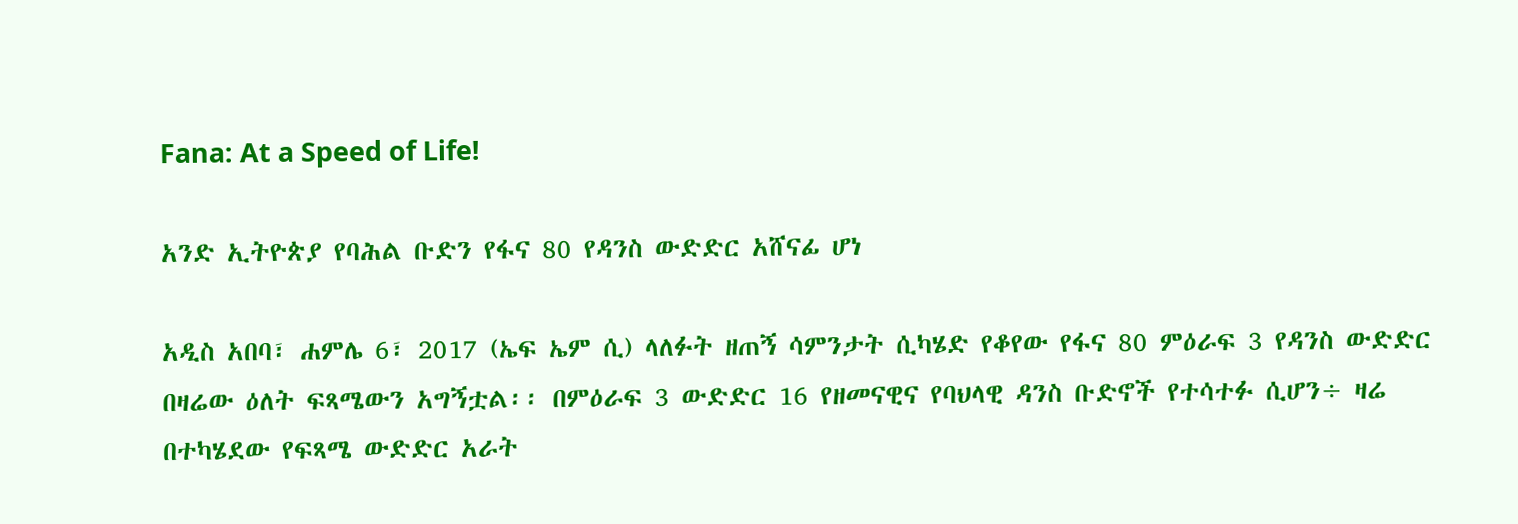Fana: At a Speed of Life!

አንድ ኢትዮጵያ የባሕል ቡድን የፋና 80 የዳንስ ውድድር አሸናፊ ሆነ

አዲስ አበባ፣ ሐምሌ 6፣ 2017 (ኤፍ ኤም ሲ) ላለፉት ዘጠኝ ሳምንታት ሲካሄድ የቆየው የፋና 80 ምዕራፍ 3 የዳንስ ውድድር በዛሬው ዕለት ፍጻሜውን አግኝቷል፡፡ በምዕራፍ 3 ውድድር 16 የዘመናዊና የባህላዊ ዳንስ ቡድኖች የተሳተፉ ሲሆን÷ ዛሬ በተካሄደው የፍጻሜ ውድድር አራት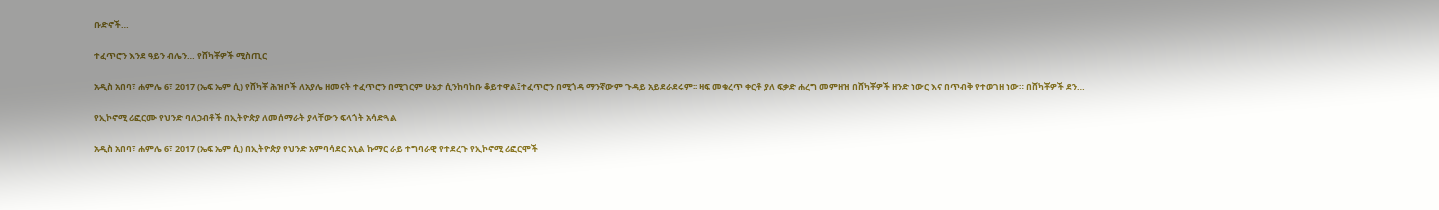ቡድኖች…

ተፈጥሮን እንደ ዓይን ብሌን… የሸካቾዎች ሚስጢር

አዲስ አበባ፣ ሐምሌ 6፣ 2017 (ኤፍ ኤም ሲ) የሸካቾ ሕዝቦች ለአያሌ ዘመናት ተፈጥሮን በሚገርም ሁኔታ ሲንከባከቡ ቆይተዋል፤ተፈጥሮን በሚጎዳ ማንኛውም ጉዳይ አይደራደሩም፡፡ ዛፍ መቁረጥ ቀርቶ ያለ ፍቃድ ሐረግ መምዘዝ በሸካቾዎች ዘንድ ነውር እና በጥብቅ የተወገዘ ነው። በሸካቾዎች ደን…

የኢኮኖሚ ሪፎርሙ የህንድ ባለኃብቶች በኢትዮጵያ ለመሰማራት ያላቸውን ፍላጎት አሳድጓል

አዲስ አበባ፣ ሐምሌ 6፣ 2017 (ኤፍ ኤም ሲ) በኢትዮጵያ የህንድ አምባሳደር አኒል ኩማር ራይ ተግባራዊ የተደረጉ የኢኮኖሚ ሪፎርሞች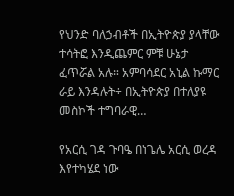የህንድ ባለኃብቶች በኢትዮጵያ ያላቸው ተሳትፎ እንዲጨምር ምቹ ሁኔታ ፈጥሯል አሉ። አምባሳደር አኒል ኩማር ራይ እንዳሉት÷ በኢትዮጵያ በተለያዩ መስኮች ተግባራዊ…

የአርሲ ገዳ ጉባዔ በነጌሌ አርሲ ወረዳ እየተካሄደ ነው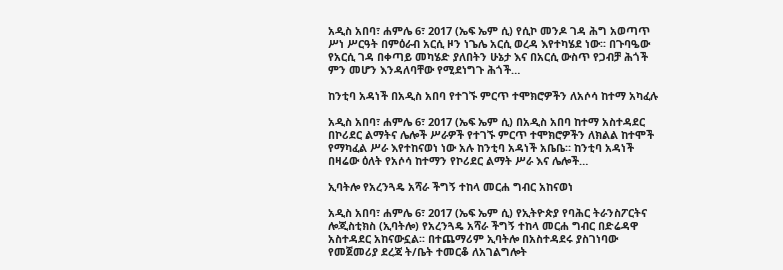አዲስ አበባ፣ ሐምሌ 6፣ 2017 (ኤፍ ኤም ሲ) የሲኮ መንዶ ገዳ ሕግ አወጣጥ ሥነ ሥርዓት በምዕራብ አርሲ ዞን ነጌሌ አርሲ ወረዳ እየተካሄደ ነው፡፡ በጉባዔው የአርሲ ገዳ በቀጣይ መካሄድ ያለበትን ሁኔታ እና በአርሲ ውስጥ የጋብቻ ሕጎች ምን መሆን እንዳለባቸው የሚደነግጉ ሕጎች…

ከንቲባ አዳነች በአዲስ አበባ የተገኙ ምርጥ ተሞክሮዎችን ለአሶሳ ከተማ አካፈሉ

አዲስ አበባ፣ ሐምሌ 6፣ 2017 (ኤፍ ኤም ሲ) በአዲስ አበባ ከተማ አስተዳደር በኮሪደር ልማትና ሌሎች ሥራዎች የተገኙ ምርጥ ተሞክሮዎችን ለክልል ከተሞች የማካፈል ሥራ እየተከናወነ ነው አሉ ከንቲባ አዳነች አቤቤ። ከንቲባ አዳነች በዛሬው ዕለት የአሶሳ ከተማን የኮሪደር ልማት ሥራ እና ሌሎች…

ኢባትሎ የአረንጓዴ አሻራ ችግኝ ተከላ መርሐ ግብር አከናወነ

አዲስ አበባ፣ ሐምሌ 6፣ 2017 (ኤፍ ኤም ሲ) የኢትዮጵያ የባሕር ትራንስፖርትና ሎጂስቲክስ (ኢባትሎ) የአረንጓዴ አሻራ ችግኝ ተከላ መርሐ ግብር በድሬዳዋ አስተዳደር አከናውኗል፡፡ በተጨማሪም ኢባትሎ በአስተዳደሩ ያስገነባው የመጀመሪያ ደረጃ ት/ቤት ተመርቆ ለአገልግሎት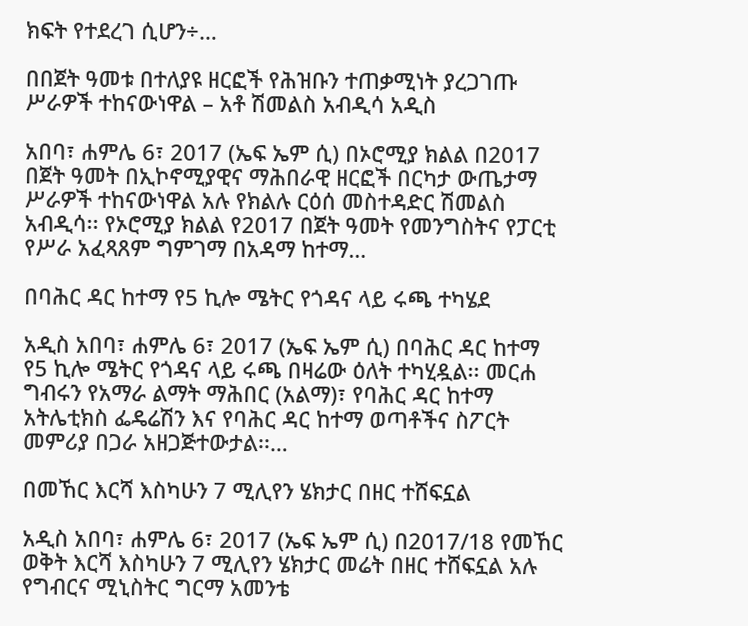ክፍት የተደረገ ሲሆን÷…

በበጀት ዓመቱ በተለያዩ ዘርፎች የሕዝቡን ተጠቃሚነት ያረጋገጡ ሥራዎች ተከናውነዋል – አቶ ሽመልስ አብዲሳ አዲስ

አበባ፣ ሐምሌ 6፣ 2017 (ኤፍ ኤም ሲ) በኦሮሚያ ክልል በ2017 በጀት ዓመት በኢኮኖሚያዊና ማሕበራዊ ዘርፎች በርካታ ውጤታማ ሥራዎች ተከናውነዋል አሉ የክልሉ ርዕሰ መስተዳድር ሽመልስ አብዲሳ፡፡ የኦሮሚያ ክልል የ2017 በጀት ዓመት የመንግስትና የፓርቲ የሥራ አፈጻጸም ግምገማ በአዳማ ከተማ…

በባሕር ዳር ከተማ የ5 ኪሎ ሜትር የጎዳና ላይ ሩጫ ተካሄደ

አዲስ አበባ፣ ሐምሌ 6፣ 2017 (ኤፍ ኤም ሲ) በባሕር ዳር ከተማ የ5 ኪሎ ሜትር የጎዳና ላይ ሩጫ በዛሬው ዕለት ተካሂዷል፡፡ መርሐ ግብሩን የአማራ ልማት ማሕበር (አልማ)፣ የባሕር ዳር ከተማ አትሌቲክስ ፌዴሬሽን እና የባሕር ዳር ከተማ ወጣቶችና ስፖርት መምሪያ በጋራ አዘጋጅተውታል፡፡…

በመኸር እርሻ እስካሁን 7 ሚሊየን ሄክታር በዘር ተሸፍኗል

አዲስ አበባ፣ ሐምሌ 6፣ 2017 (ኤፍ ኤም ሲ) በ2017/18 የመኸር ወቅት እርሻ እስካሁን 7 ሚሊየን ሄክታር መሬት በዘር ተሸፍኗል አሉ የግብርና ሚኒስትር ግርማ አመንቴ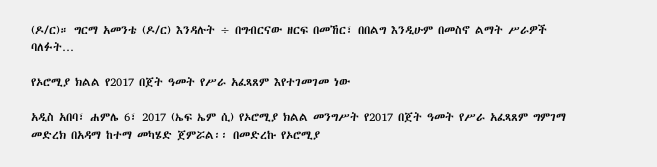(ዶ/ር)። ግርማ አመንቴ (ዶ/ር) እንዳሉት ÷ በግብርናው ዘርፍ በመኸር፣ በበልግ እንዲሁም በመስኖ ልማት ሥራዎች ባለፉት…

የኦሮሚያ ክልል የ2017 በጀት ዓመት የሥራ አፈጻጸም እየተገመገመ ነው

አዲስ አበባ፣ ሐምሌ 6፣ 2017 (ኤፍ ኤም ሲ) የኦሮሚያ ክልል መንግሥት የ2017 በጀት ዓመት የሥራ አፈጻጸም ግምገማ መድረክ በአዳማ ከተማ መካሄድ ጀምሯል፡፡ በመድረኩ የኦሮሚያ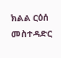ክልል ርዕሰ መስተዳድር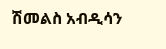ሽመልስ አብዲሳን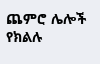ጨምሮ ሌሎች የክልሉ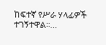ከፍተኛ የሥራ ሃላፊዎች ተገኝተዋል፡፡…